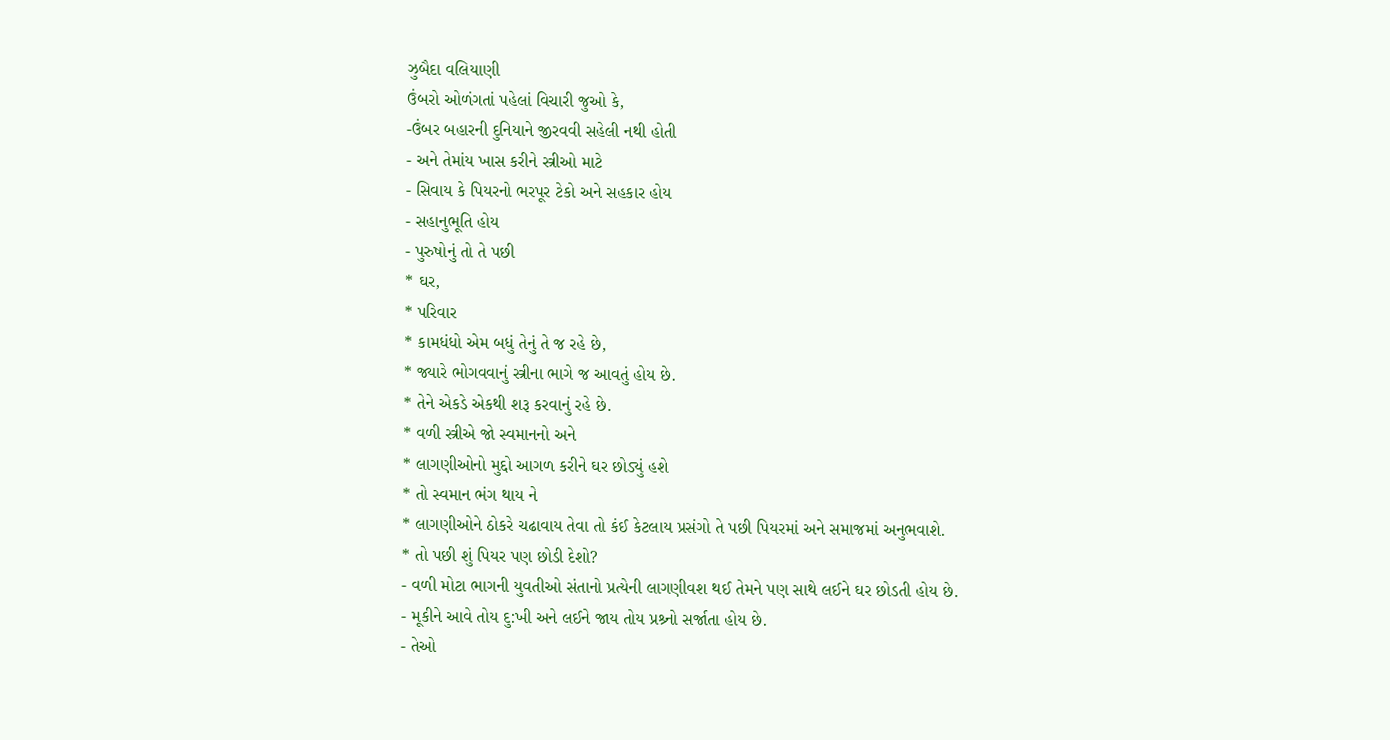ઝુબૈદા વલિયાણી
ઉંબરો ઓળંગતાં પહેલાં વિચારી જુઓ કે,
-ઉંબર બહારની દુનિયાને જીરવવી સહેલી નથી હોતી
- અને તેમાંય ખાસ કરીને સ્ત્રીઓ માટે
- સિવાય કે પિયરનો ભરપૂર ટેકો અને સહકાર હોય
- સહાનુભૂતિ હોય
- પુરુષોનું તો તે પછી
* ઘર,
* પરિવાર
* કામધંધો એમ બધું તેનું તે જ રહે છે,
* જ્યારે ભોગવવાનું સ્ત્રીના ભાગે જ આવતું હોય છે.
* તેને એકડે એકથી શરૂ કરવાનું રહે છે.
* વળી સ્ત્રીએ જો સ્વમાનનો અને
* લાગણીઓનો મુદ્દો આગળ કરીને ઘર છોડ્યું હશે
* તો સ્વમાન ભંગ થાય ને
* લાગણીઓને ઠોકરે ચઢાવાય તેવા તો કંઈ કેટલાય પ્રસંગો તે પછી પિયરમાં અને સમાજમાં અનુભવાશે.
* તો પછી શું પિયર પણ છોડી દેશો?
- વળી મોટા ભાગની યુવતીઓ સંતાનો પ્રત્યેની લાગણીવશ થઈ તેમને પણ સાથે લઈને ઘર છોડતી હોય છે.
- મૂકીને આવે તોય દુ:ખી અને લઈને જાય તોય પ્રશ્ર્નો સર્જાતા હોય છે.
- તેઓ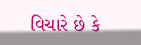વિચારે છે કે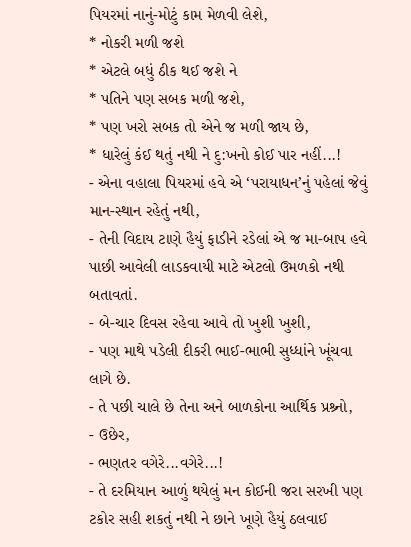પિયરમાં નાનું-મોટું કામ મેળવી લેશે,
* નોકરી મળી જશે
* એટલે બધું ઠીક થઈ જશે ને
* પતિને પણ સબક મળી જશે,
* પણ ખરો સબક તો એને જ મળી જાય છે,
* ધારેલું કંઈ થતું નથી ને દુ:ખનો કોઈ પાર નહીં...!
- એના વહાલા પિયરમાં હવે એ ‘પરાયાધન’નું પહેલાં જેવું માન-સ્થાન રહેતું નથી,
- તેની વિદાય ટાણે હૈયું ફાડીને રડેલાં એ જ મા-બાપ હવે પાછી આવેલી લાડકવાયી માટે એટલો ઉમળકો નથી બતાવતાં.
- બે-ચાર દિવસ રહેવા આવે તો ખુશી ખુશી,
- પણ માથે પડેલી દીકરી ભાઈ-ભાભી સુધ્ધાંને ખૂંચવા લાગે છે.
- તે પછી ચાલે છે તેના અને બાળકોના આર્થિક પ્રશ્ર્નો,
- ઉછેર,
- ભણતર વગેરે...વગેરે...!
- તે દરમિયાન આળું થયેલું મન કોઈની જરા સરખી પણ ટકોર સહી શકતું નથી ને છાને ખૂણે હૈયું ઠલવાઈ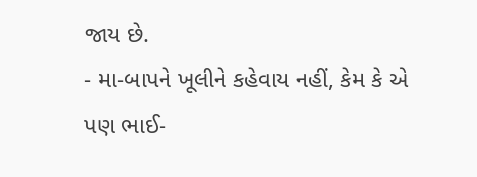જાય છે.
- મા-બાપને ખૂલીને કહેવાય નહીં, કેમ કે એ પણ ભાઈ-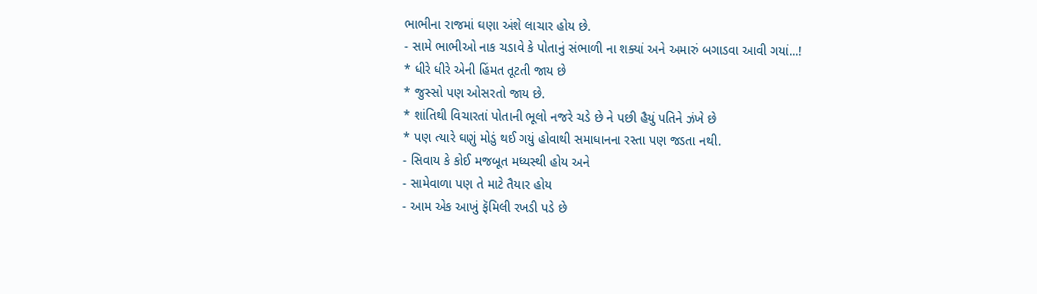ભાભીના રાજમાં ઘણા અંશે લાચાર હોય છે.
- સામે ભાભીઓ નાક ચડાવે કે પોતાનું સંભાળી ના શક્યાં અને અમારું બગાડવા આવી ગયાં...!
* ધીરે ધીરે એની હિંમત તૂટતી જાય છે
* જુસ્સો પણ ઓસરતો જાય છે.
* શાંતિથી વિચારતાં પોતાની ભૂલો નજરે ચડે છે ને પછી હૈયું પતિને ઝંખે છે
* પણ ત્યારે ઘણું મોડું થઈ ગયું હોવાથી સમાધાનના રસ્તા પણ જડતા નથી.
- સિવાય કે કોઈ મજબૂત મધ્યસ્થી હોય અને
- સામેવાળા પણ તે માટે તૈયાર હોય
- આમ એક આખું ફૅમિલી રખડી પડે છે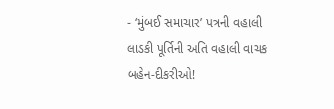- ‘મુંબઈ સમાચાર’ પત્રની વહાલી લાડકી પૂર્તિની અતિ વહાલી વાચક બહેન-દીકરીઓ!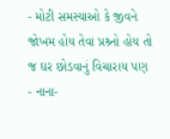- મોટી સમસ્યાઓ કે જીવને જોખમ હોય તેવા પ્રશ્ર્નો હોય તો જ ઘર છોડવાનું વિચારાય પણ
- નાના-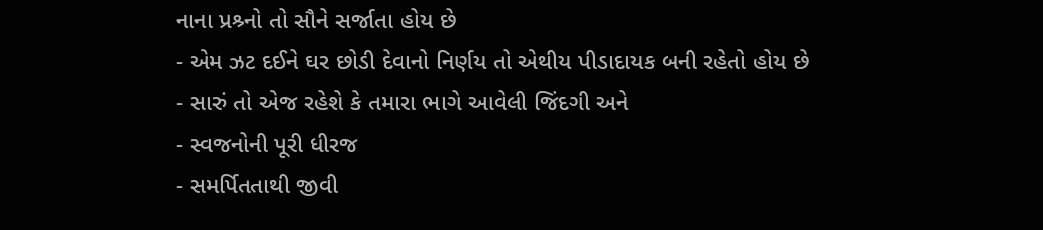નાના પ્રશ્ર્નો તો સૌને સર્જાતા હોય છે
- એમ ઝટ દઈને ઘર છોડી દેવાનો નિર્ણય તો એથીય પીડાદાયક બની રહેતો હોય છે
- સારું તો એજ રહેશે કે તમારા ભાગે આવેલી જિંદગી અને
- સ્વજનોની પૂરી ધીરજ
- સમર્પિતતાથી જીવી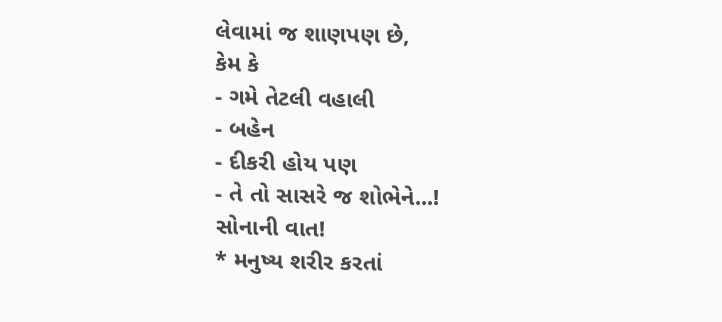લેવામાં જ શાણપણ છે,
કેમ કે
- ગમે તેટલી વહાલી
- બહેન
- દીકરી હોય પણ
- તે તો સાસરે જ શોભેને...!
સોનાની વાત!
* મનુષ્ય શરીર કરતાં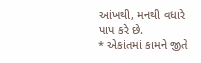આંખથી, મનથી વધારે પાપ કરે છે.
* એકાંતમાં કામને જીતે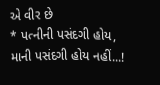એ વીર છે
* પત્નીની પસંદગી હોય, માની પસંદગી હોય નહીં...!